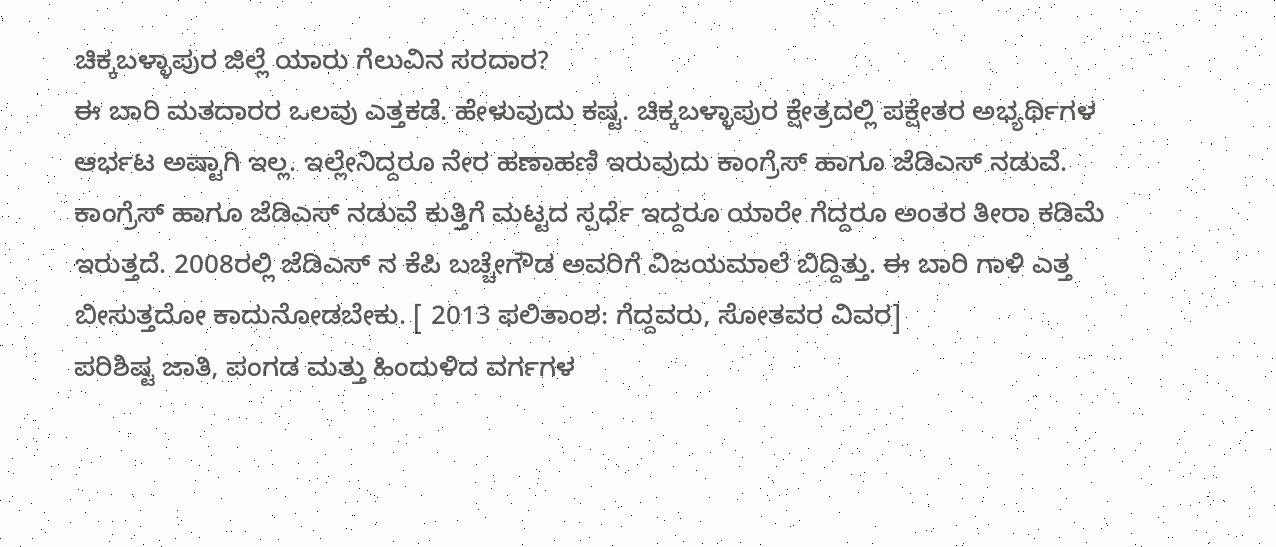ಚಿಕ್ಕಬಳ್ಳಾಪುರ ಜಿಲ್ಲೆ ಯಾರು ಗೆಲುವಿನ ಸರದಾರ?
ಈ ಬಾರಿ ಮತದಾರರ ಒಲವು ಎತ್ತಕಡೆ. ಹೇಳುವುದು ಕಷ್ಟ. ಚಿಕ್ಕಬಳ್ಳಾಪುರ ಕ್ಷೇತ್ರದಲ್ಲಿ ಪಕ್ಷೇತರ ಅಭ್ಯರ್ಥಿಗಳ ಆರ್ಭಟ ಅಷ್ಟಾಗಿ ಇಲ್ಲ. ಇಲ್ಲೇನಿದ್ದರೂ ನೇರ ಹಣಾಹಣಿ ಇರುವುದು ಕಾಂಗ್ರೆಸ್ ಹಾಗೂ ಜೆಡಿಎಸ್ ನಡುವೆ.
ಕಾಂಗ್ರೆಸ್ ಹಾಗೂ ಜೆಡಿಎಸ್ ನಡುವೆ ಕುತ್ತಿಗೆ ಮಟ್ಟದ ಸ್ಪರ್ಧೆ ಇದ್ದರೂ ಯಾರೇ ಗೆದ್ದರೂ ಅಂತರ ತೀರಾ ಕಡಿಮೆ ಇರುತ್ತದೆ. 2008ರಲ್ಲಿ ಜೆಡಿಎಸ್ ನ ಕೆಪಿ ಬಚ್ಚೇಗೌಡ ಅವರಿಗೆ ವಿಜಯಮಾಲೆ ಬಿದ್ದಿತ್ತು. ಈ ಬಾರಿ ಗಾಳಿ ಎತ್ತ ಬೀಸುತ್ತದೋ ಕಾದುನೋಡಬೇಕು. [ 2013 ಫಲಿತಾಂಶ: ಗೆದ್ದವರು, ಸೋತವರ ವಿವರ]
ಪರಿಶಿಷ್ಟ ಜಾತಿ, ಪಂಗಡ ಮತ್ತು ಹಿಂದುಳಿದ ವರ್ಗಗಳ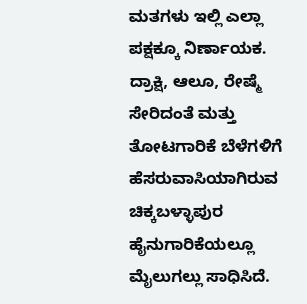ಮತಗಳು ಇಲ್ಲಿ ಎಲ್ಲಾ ಪಕ್ಷಕ್ಕೂ ನಿರ್ಣಾಯಕ. ದ್ರಾಕ್ಷಿ, ಆಲೂ, ರೇಷ್ಮೆ ಸೇರಿದಂತೆ ಮತ್ತು ತೋಟಗಾರಿಕೆ ಬೆಳೆಗಳಿಗೆ ಹೆಸರುವಾಸಿಯಾಗಿರುವ ಚಿಕ್ಕಬಳ್ಳಾಪುರ ಹೈನುಗಾರಿಕೆಯಲ್ಲೂ ಮೈಲುಗಲ್ಲು ಸಾಧಿಸಿದೆ.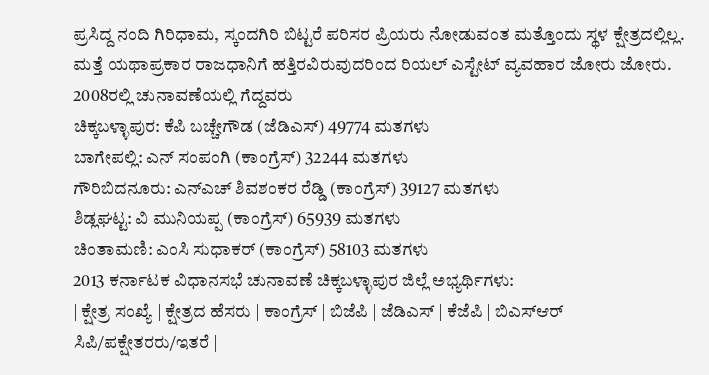ಪ್ರಸಿದ್ದ ನಂದಿ ಗಿರಿಧಾಮ, ಸ್ಕಂದಗಿರಿ ಬಿಟ್ಟರೆ ಪರಿಸರ ಪ್ರಿಯರು ನೋಡುವಂತ ಮತ್ತೊಂದು ಸ್ಥಳ ಕ್ಷೇತ್ರದಲ್ಲಿಲ್ಲ. ಮತ್ತೆ ಯಥಾಪ್ರಕಾರ ರಾಜಧಾನಿಗೆ ಹತ್ತಿರವಿರುವುದರಿಂದ ರಿಯಲ್ ಎಸ್ಟೇಟ್ ವ್ಯವಹಾರ ಜೋರು ಜೋರು.
2008ರಲ್ಲಿ ಚುನಾವಣೆಯಲ್ಲಿ ಗೆದ್ದವರು
ಚಿಕ್ಕಬಳ್ಳಾಪುರ: ಕೆಪಿ ಬಚ್ಚೇಗೌಡ (ಜೆಡಿಎಸ್) 49774 ಮತಗಳು
ಬಾಗೇಪಲ್ಲಿ: ಎನ್ ಸಂಪಂಗಿ (ಕಾಂಗ್ರೆಸ್) 32244 ಮತಗಳು
ಗೌರಿಬಿದನೂರು: ಎನ್ಎಚ್ ಶಿವಶಂಕರ ರೆಡ್ಡಿ (ಕಾಂಗ್ರೆಸ್) 39127 ಮತಗಳು
ಶಿಡ್ಲಘಟ್ಟ: ವಿ ಮುನಿಯಪ್ಪ (ಕಾಂಗ್ರೆಸ್) 65939 ಮತಗಳು
ಚಿಂತಾಮಣಿ: ಎಂಸಿ ಸುಧಾಕರ್ (ಕಾಂಗ್ರೆಸ್) 58103 ಮತಗಳು
2013 ಕರ್ನಾಟಕ ವಿಧಾನಸಭೆ ಚುನಾವಣೆ ಚಿಕ್ಕಬಳ್ಳಾಪುರ ಜಿಲ್ಲೆ ಅಭ್ಯರ್ಥಿಗಳು:
| ಕ್ಷೇತ್ರ ಸಂಖ್ಯೆ | ಕ್ಷೇತ್ರದ ಹೆಸರು | ಕಾಂಗ್ರೆಸ್ | ಬಿಜೆಪಿ | ಜೆಡಿಎಸ್ | ಕೆಜೆಪಿ | ಬಿಎಸ್ಆರ್ ಸಿಪಿ/ಪಕ್ಷೇತರರು/ಇತರೆ |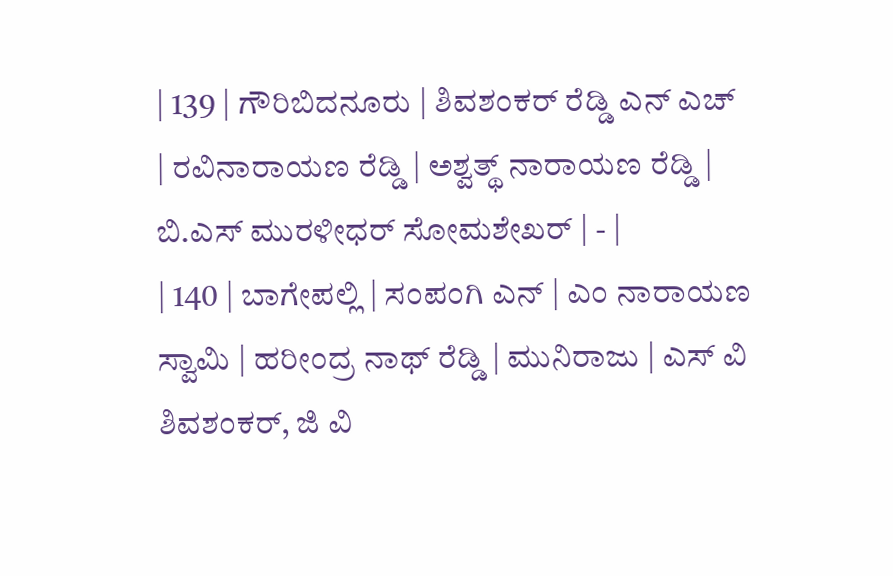| 139 | ಗೌರಿಬಿದನೂರು | ಶಿವಶಂಕರ್ ರೆಡ್ಡಿ ಎನ್ ಎಚ್ | ರವಿನಾರಾಯಣ ರೆಡ್ಡಿ | ಅಶ್ವತ್ಥ್ ನಾರಾಯಣ ರೆಡ್ಡಿ | ಬಿ.ಎಸ್ ಮುರಳೀಧರ್ ಸೋಮಶೇಖರ್ | - |
| 140 | ಬಾಗೇಪಲ್ಲಿ | ಸಂಪಂಗಿ ಎನ್ | ಎಂ ನಾರಾಯಣ ಸ್ವಾಮಿ | ಹರೀಂದ್ರ ನಾಥ್ ರೆಡ್ಡಿ | ಮುನಿರಾಜು | ಎಸ್ ವಿ ಶಿವಶಂಕರ್, ಜಿ ವಿ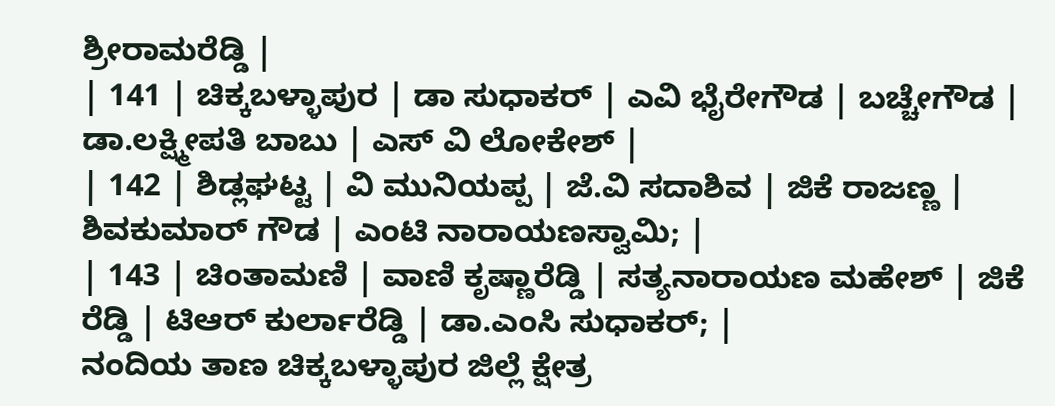ಶ್ರೀರಾಮರೆಡ್ಡಿ |
| 141 | ಚಿಕ್ಕಬಳ್ಳಾಪುರ | ಡಾ ಸುಧಾಕರ್ | ಎವಿ ಭೈರೇಗೌಡ | ಬಚ್ಚೇಗೌಡ | ಡಾ.ಲಕ್ಷ್ಮೀಪತಿ ಬಾಬು | ಎಸ್ ವಿ ಲೋಕೇಶ್ |
| 142 | ಶಿಡ್ಲಘಟ್ಟ | ವಿ ಮುನಿಯಪ್ಪ | ಜೆ.ವಿ ಸದಾಶಿವ | ಜಿಕೆ ರಾಜಣ್ಣ | ಶಿವಕುಮಾರ್ ಗೌಡ | ಎಂಟಿ ನಾರಾಯಣಸ್ವಾಮಿ; |
| 143 | ಚಿಂತಾಮಣಿ | ವಾಣಿ ಕೃಷ್ಣಾರೆಡ್ಡಿ | ಸತ್ಯನಾರಾಯಣ ಮಹೇಶ್ | ಜಿಕೆ ರೆಡ್ಡಿ | ಟಿಆರ್ ಕುರ್ಲಾರೆಡ್ಡಿ | ಡಾ.ಎಂಸಿ ಸುಧಾಕರ್; |
ನಂದಿಯ ತಾಣ ಚಿಕ್ಕಬಳ್ಳಾಪುರ ಜಿಲ್ಲೆ ಕ್ಷೇತ್ರ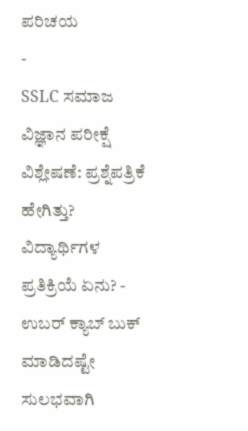ಪರಿಚಯ
-
SSLC ಸಮಾಜ ವಿಜ್ಞಾನ ಪರೀಕ್ಷೆ ವಿಶ್ಲೇಷಣೆ: ಪ್ರಶ್ನೆಪತ್ರಿಕೆ ಹೇಗಿತ್ತು? ವಿದ್ಯಾರ್ಥಿಗಳ ಪ್ರತಿಕ್ರಿಯೆ ಏನು? -
ಉಬರ್ ಕ್ಯಾಬ್ ಬುಕ್ ಮಾಡಿದಷ್ಟೇ ಸುಲಭವಾಗಿ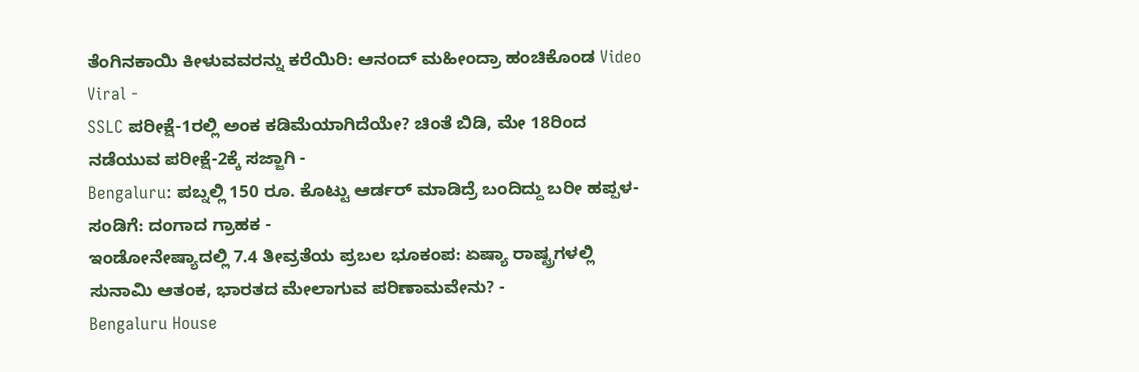ತೆಂಗಿನಕಾಯಿ ಕೀಳುವವರನ್ನು ಕರೆಯಿರಿ: ಆನಂದ್ ಮಹೀಂದ್ರಾ ಹಂಚಿಕೊಂಡ Video Viral -
SSLC ಪರೀಕ್ಷೆ-1ರಲ್ಲಿ ಅಂಕ ಕಡಿಮೆಯಾಗಿದೆಯೇ? ಚಿಂತೆ ಬಿಡಿ, ಮೇ 18ರಿಂದ ನಡೆಯುವ ಪರೀಕ್ಷೆ-2ಕ್ಕೆ ಸಜ್ಜಾಗಿ -
Bengaluru: ಪಬ್ನಲ್ಲಿ 150 ರೂ. ಕೊಟ್ಟು ಆರ್ಡರ್ ಮಾಡಿದ್ರೆ ಬಂದಿದ್ದು ಬರೀ ಹಪ್ಪಳ-ಸಂಡಿಗೆ: ದಂಗಾದ ಗ್ರಾಹಕ -
ಇಂಡೋನೇಷ್ಯಾದಲ್ಲಿ 7.4 ತೀವ್ರತೆಯ ಪ್ರಬಲ ಭೂಕಂಪ: ಏಷ್ಯಾ ರಾಷ್ಟ್ರಗಳಲ್ಲಿ ಸುನಾಮಿ ಆತಂಕ, ಭಾರತದ ಮೇಲಾಗುವ ಪರಿಣಾಮವೇನು? -
Bengaluru House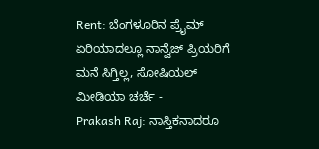Rent: ಬೆಂಗಳೂರಿನ ಪ್ರೈಮ್ ಏರಿಯಾದಲ್ಲೂ ನಾನ್ವೆಜ್ ಪ್ರಿಯರಿಗೆ ಮನೆ ಸಿಗ್ತಿಲ್ಲ, ಸೋಷಿಯಲ್ ಮೀಡಿಯಾ ಚರ್ಚೆ -
Prakash Raj: ನಾಸ್ತಿಕನಾದರೂ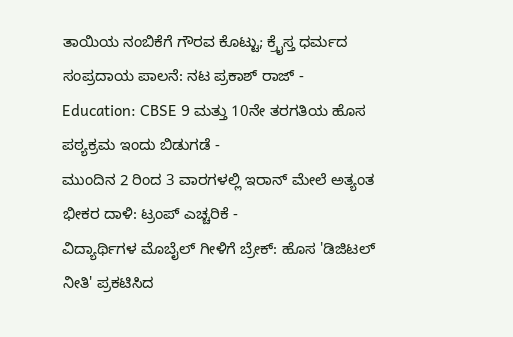ತಾಯಿಯ ನಂಬಿಕೆಗೆ ಗೌರವ ಕೊಟ್ಟು; ಕ್ರೈಸ್ತ ಧರ್ಮದ ಸಂಪ್ರದಾಯ ಪಾಲನೆ: ನಟ ಪ್ರಕಾಶ್ ರಾಜ್ -
Education: CBSE 9 ಮತ್ತು 10ನೇ ತರಗತಿಯ ಹೊಸ ಪಠ್ಯಕ್ರಮ ಇಂದು ಬಿಡುಗಡೆ -
ಮುಂದಿನ 2 ರಿಂದ 3 ವಾರಗಳಲ್ಲಿ ಇರಾನ್ ಮೇಲೆ ಅತ್ಯಂತ ಭೀಕರ ದಾಳಿ: ಟ್ರಂಪ್ ಎಚ್ಚರಿಕೆ -
ವಿದ್ಯಾರ್ಥಿಗಳ ಮೊಬೈಲ್ ಗೀಳಿಗೆ ಬ್ರೇಕ್: ಹೊಸ 'ಡಿಜಿಟಲ್ ನೀತಿ' ಪ್ರಕಟಿಸಿದ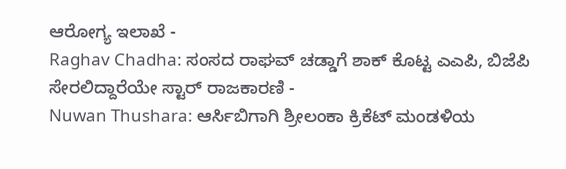ಆರೋಗ್ಯ ಇಲಾಖೆ -
Raghav Chadha: ಸಂಸದ ರಾಘವ್ ಚಡ್ಡಾಗೆ ಶಾಕ್ ಕೊಟ್ಟ ಎಎಪಿ, ಬಿಜೆಪಿ ಸೇರಲಿದ್ದಾರೆಯೇ ಸ್ಟಾರ್ ರಾಜಕಾರಣಿ -
Nuwan Thushara: ಆರ್ಸಿಬಿಗಾಗಿ ಶ್ರೀಲಂಕಾ ಕ್ರಿಕೆಟ್ ಮಂಡಳಿಯ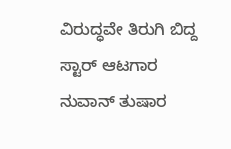ವಿರುದ್ಧವೇ ತಿರುಗಿ ಬಿದ್ದ ಸ್ಟಾರ್ ಆಟಗಾರ ನುವಾನ್ ತುಷಾರ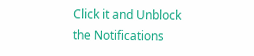Click it and Unblock the Notifications